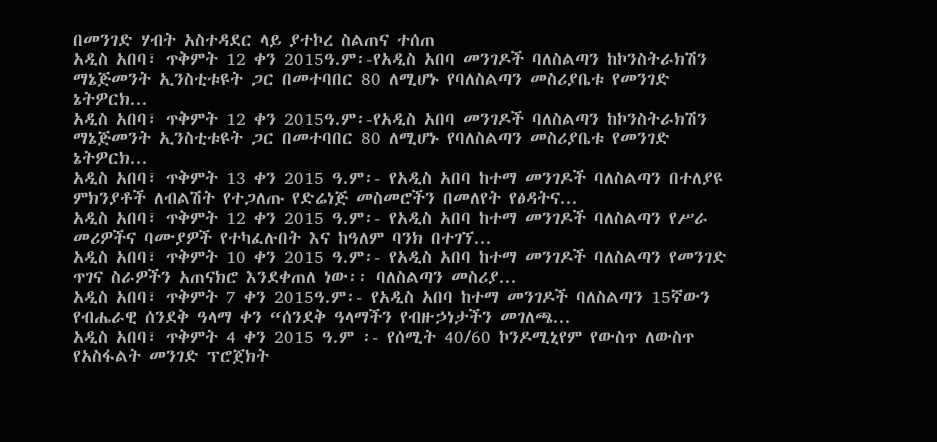በመንገድ ሃብት አስተዳደር ላይ ያተኮረ ስልጠና ተሰጠ
አዲስ አበባ፣ ጥቅምት 12 ቀን 2015ዓ.ም፡-የአዲስ አበባ መንገዶች ባለስልጣን ከኮንስትራክሽን ማኔጅመንት ኢንስቲቱዩት ጋር በመተባበር 80 ለሚሆኑ የባለስልጣን መስሪያቤቱ የመንገድ ኔትዎርክ...
አዲስ አበባ፣ ጥቅምት 12 ቀን 2015ዓ.ም፡-የአዲስ አበባ መንገዶች ባለስልጣን ከኮንስትራክሽን ማኔጅመንት ኢንስቲቱዩት ጋር በመተባበር 80 ለሚሆኑ የባለስልጣን መስሪያቤቱ የመንገድ ኔትዎርክ...
አዲስ አበባ፣ ጥቅምት 13 ቀን 2015 ዓ.ም፡- የአዲስ አበባ ከተማ መንገዶች ባለስልጣን በተለያዩ ምክንያቶች ለብልሽት የተጋለጡ የድሬነጅ መስመሮችን በመለየት የፅዳትና...
አዲስ አበባ፣ ጥቅምት 12 ቀን 2015 ዓ.ም፡- የአዲስ አበባ ከተማ መንገዶች ባለስልጣን የሥራ መሪዎችና ባሙያዎች የተካፈሉበት እና ከዓለም ባንክ በተገኘ...
አዲስ አበባ፣ ጥቅምት 10 ቀን 2015 ዓ.ም፡- የአዲስ አበባ ከተማ መንገዶች ባለስልጣን የመንገድ ጥገና ስራዎችን አጠናክሮ እንደቀጠለ ነው፡፡ ባለስልጣን መስሪያ...
አዲስ አበባ፣ ጥቅምት 7 ቀን 2015ዓ.ም፡- የአዲስ አበባ ከተማ መንገዶች ባለስልጣን 15ኛውን የብሔራዊ ሰንደቅ ዓላማ ቀን “ሰንደቅ ዓላማችን የብዙኃነታችን መገለጫ...
አዲስ አበባ፣ ጥቅምት 4 ቀን 2015 ዓ.ም ፡- የሰሚት 40/60 ኮንዶሚኒየም የውስጥ ለውስጥ የአስፋልት መንገድ ፕሮጀክት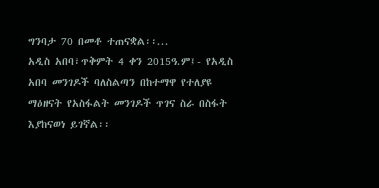ግንባታ 70 በመቶ ተጠናቋል፡፡...
አዲስ አበባ፣ጥቅምት 4 ቀን 2015ዓ.ም፤- የአዲስ አበባ መንገዶች ባለስልጣን በከተማዋ የተለያዩ ማዕዘናት የአስፋልት መንገዶች ጥገና ስራ በስፋት እያከናወነ ይገኛል፡፡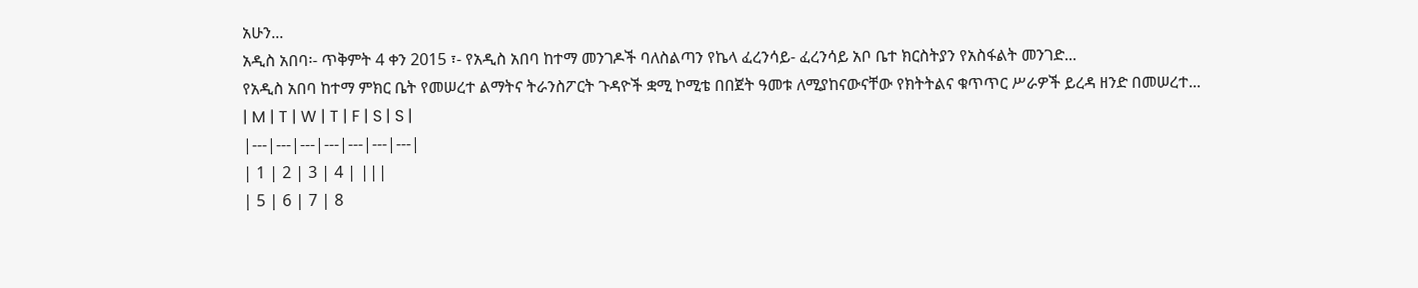አሁን...
አዲስ አበባ፡- ጥቅምት 4 ቀን 2015 ፣- የአዲስ አበባ ከተማ መንገዶች ባለስልጣን የኬላ ፈረንሳይ- ፈረንሳይ አቦ ቤተ ክርስትያን የአስፋልት መንገድ...
የአዲስ አበባ ከተማ ምክር ቤት የመሠረተ ልማትና ትራንስፖርት ጉዳዮች ቋሚ ኮሚቴ በበጀት ዓመቱ ለሚያከናውናቸው የክትትልና ቁጥጥር ሥራዎች ይረዳ ዘንድ በመሠረተ...
| M | T | W | T | F | S | S |
|---|---|---|---|---|---|---|
| 1 | 2 | 3 | 4 | |||
| 5 | 6 | 7 | 8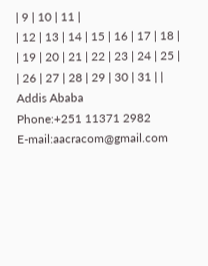| 9 | 10 | 11 |
| 12 | 13 | 14 | 15 | 16 | 17 | 18 |
| 19 | 20 | 21 | 22 | 23 | 24 | 25 |
| 26 | 27 | 28 | 29 | 30 | 31 | |
Addis Ababa
Phone:+251 11371 2982
E-mail:aacracom@gmail.com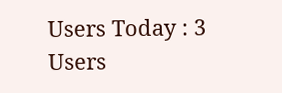Users Today : 3
Users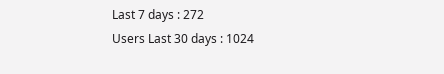Last 7 days : 272
Users Last 30 days : 1024